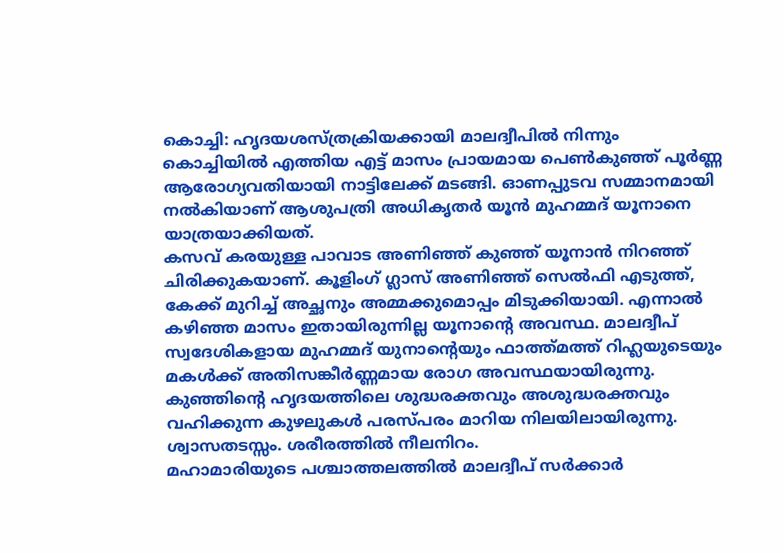കൊച്ചി: ഹൃദയശസ്ത്രക്രിയക്കായി മാലദ്വീപിൽ നിന്നും കൊച്ചിയിൽ എത്തിയ എട്ട് മാസം പ്രായമായ പെൺകുഞ്ഞ് പൂർണ്ണ ആരോഗ്യവതിയായി നാട്ടിലേക്ക് മടങ്ങി. ഓണപ്പുടവ സമ്മാനമായി നൽകിയാണ് ആശുപത്രി അധികൃതർ യൂൻ മുഹമ്മദ് യൂനാനെ യാത്രയാക്കിയത്.
കസവ് കരയുള്ള പാവാട അണിഞ്ഞ് കുഞ്ഞ് യൂനാൻ നിറഞ്ഞ് ചിരിക്കുകയാണ്. കൂളിംഗ് ഗ്ലാസ് അണിഞ്ഞ് സെൽഫി എടുത്ത്, കേക്ക് മുറിച്ച് അച്ഛനും അമ്മക്കുമൊപ്പം മിടുക്കിയായി. എന്നാൽ കഴിഞ്ഞ മാസം ഇതായിരുന്നില്ല യൂനാന്റെ അവസ്ഥ. മാലദ്വീപ് സ്വദേശികളായ മുഹമ്മദ് യുനാന്റെയും ഫാത്ത്മത്ത് റിഹ്ലയുടെയും മകൾക്ക് അതിസങ്കീർണ്ണമായ രോഗ അവസ്ഥയായിരുന്നു. കുഞ്ഞിന്റെ ഹൃദയത്തിലെ ശുദ്ധരക്തവും അശുദ്ധരക്തവും വഹിക്കുന്ന കുഴലുകൾ പരസ്പരം മാറിയ നിലയിലായിരുന്നു. ശ്വാസതടസ്സം. ശരീരത്തിൽ നീലനിറം.
മഹാമാരിയുടെ പശ്ചാത്തലത്തിൽ മാലദ്വീപ് സർക്കാർ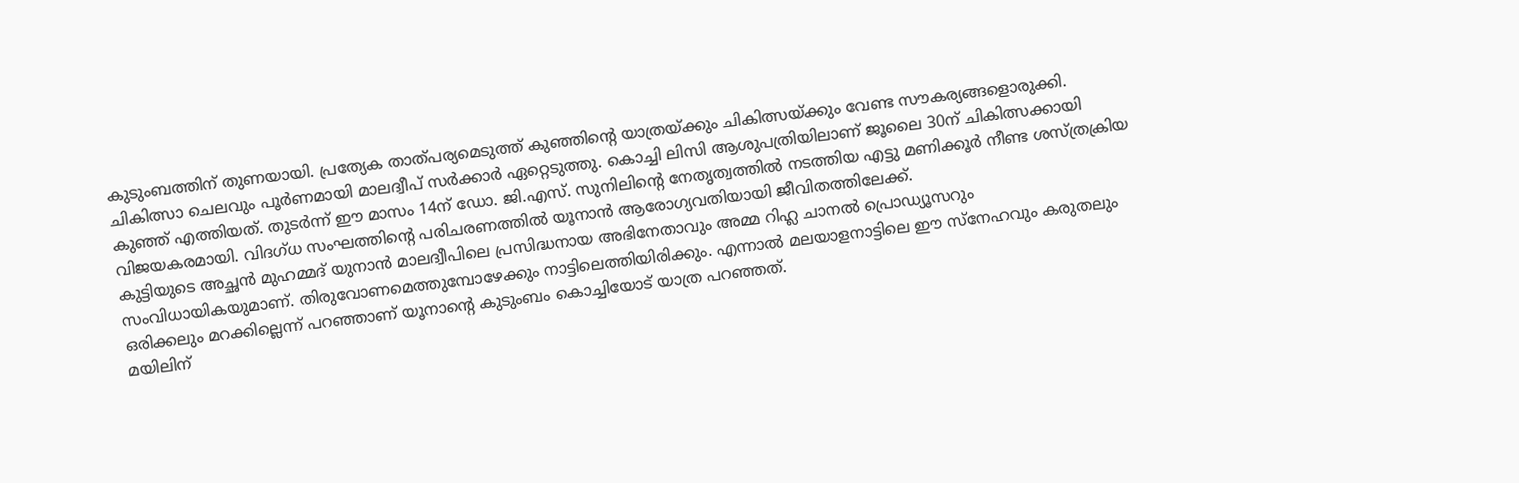കുടുംബത്തിന് തുണയായി. പ്രത്യേക താത്പര്യമെടുത്ത് കുഞ്ഞിന്റെ യാത്രയ്ക്കും ചികിത്സയ്ക്കും വേണ്ട സൗകര്യങ്ങളൊരുക്കി. ചികിത്സാ ചെലവും പൂർണമായി മാലദ്വീപ് സർക്കാർ ഏറ്റെടുത്തു. കൊച്ചി ലിസി ആശുപത്രിയിലാണ് ജൂലൈ 30ന് ചികിത്സക്കായി കുഞ്ഞ് എത്തിയത്. തുടർന്ന് ഈ മാസം 14ന് ഡോ. ജി.എസ്. സുനിലിന്റെ നേതൃത്വത്തിൽ നടത്തിയ എട്ടു മണിക്കൂർ നീണ്ട ശസ്ത്രക്രിയ വിജയകരമായി. വിദഗ്ധ സംഘത്തിന്റെ പരിചരണത്തിൽ യൂനാൻ ആരോഗ്യവതിയായി ജീവിതത്തിലേക്ക്.
കുട്ടിയുടെ അച്ഛൻ മുഹമ്മദ് യുനാൻ മാലദ്വീപിലെ പ്രസിദ്ധനായ അഭിനേതാവും അമ്മ റിഹ്ല ചാനൽ പ്രൊഡ്യൂസറും സംവിധായികയുമാണ്. തിരുവോണമെത്തുമ്പോഴേക്കും നാട്ടിലെത്തിയിരിക്കും. എന്നാൽ മലയാളനാട്ടിലെ ഈ സ്നേഹവും കരുതലും ഒരിക്കലും മറക്കില്ലെന്ന് പറഞ്ഞാണ് യൂനാന്റെ കുടുംബം കൊച്ചിയോട് യാത്ര പറഞ്ഞത്.
മയിലിന്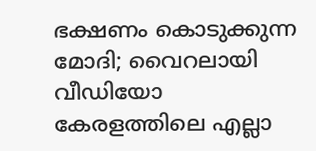ഭക്ഷണം കൊടുക്കുന്ന മോദി; വൈറലായി വീഡിയോ
കേരളത്തിലെ എല്ലാ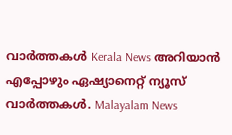വാർത്തകൾ Kerala News അറിയാൻ എപ്പോഴും ഏഷ്യാനെറ്റ് ന്യൂസ് വാർത്തകൾ. Malayalam News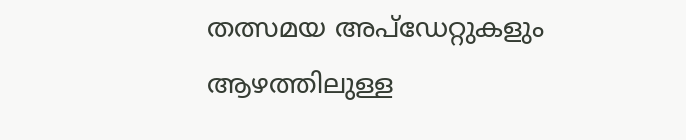തത്സമയ അപ്ഡേറ്റുകളും ആഴത്തിലുള്ള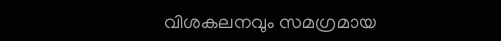വിശകലനവും സമഗ്രമായ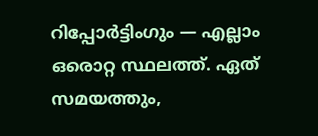റിപ്പോർട്ടിംഗും — എല്ലാം ഒരൊറ്റ സ്ഥലത്ത്. ഏത് സമയത്തും,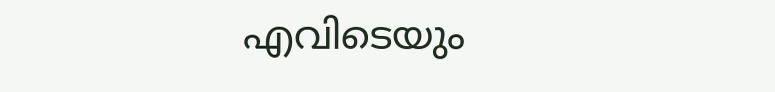എവിടെയും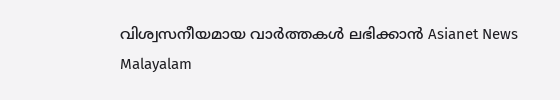വിശ്വസനീയമായ വാർത്തകൾ ലഭിക്കാൻ Asianet News Malayalam